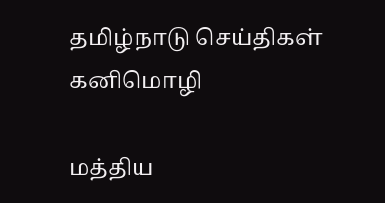தமிழ்நாடு செய்திகள்
கனிமொழி

மத்திய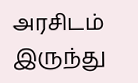அரசிடம் இருந்து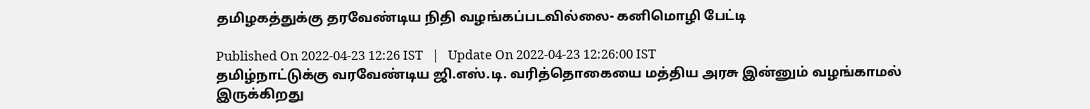தமிழகத்துக்கு தரவேண்டிய நிதி வழங்கப்படவில்லை- கனிமொழி பேட்டி

Published On 2022-04-23 12:26 IST   |   Update On 2022-04-23 12:26:00 IST
தமிழ்நாட்டுக்கு வரவேண்டிய ஜி.எஸ்.டி. வரித்தொகையை மத்திய அரசு இன்னும் வழங்காமல் இருக்கிறது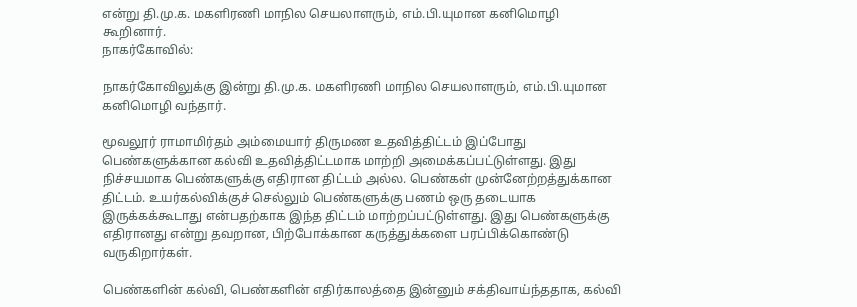என்று தி.மு.க. மகளிரணி மாநில செயலாளரும், எம்.பி.யுமான கனிமொழி கூறினார்.
நாகர்கோவில்:

நாகர்கோவிலுக்கு இன்று தி.மு.க. மகளிரணி மாநில செயலாளரும், எம்.பி.யுமான கனிமொழி வந்தார்.

மூவலூர் ராமாமிர்தம் அம்மையார் திருமண உதவித்திட்டம் இப்போது பெண்களுக்கான கல்வி உதவித்திட்டமாக மாற்றி அமைக்கப்பட்டுள்ளது. இது நிச்சயமாக பெண்களுக்கு எதிரான திட்டம் அல்ல. பெண்கள் முன்னேற்றத்துக்கான திட்டம். உயர்கல்விக்குச் செல்லும் பெண்களுக்கு பணம் ஒரு தடையாக இருக்கக்கூடாது என்பதற்காக இந்த திட்டம் மாற்றப்பட்டுள்ளது. இது பெண்களுக்கு எதிரானது என்று தவறான, பிற்போக்கான கருத்துக்களை பரப்பிக்கொண்டு வருகிறார்கள்.

பெண்களின் கல்வி, பெண்களின் எதிர்காலத்தை இன்னும் சக்திவாய்ந்ததாக, கல்வி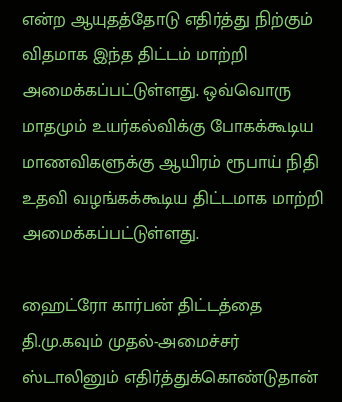என்ற ஆயுதத்தோடு எதிர்த்து நிற்கும் விதமாக இந்த திட்டம் மாற்றி அமைக்கப்பட்டுள்ளது. ஒவ்வொரு மாதமும் உயர்கல்விக்கு போகக்கூடிய மாணவிகளுக்கு ஆயிரம் ரூபாய் நிதி உதவி வழங்கக்கூடிய திட்டமாக மாற்றி அமைக்கப்பட்டுள்ளது.

ஹைட்ரோ கார்பன் திட்டத்தை தி.மு.கவும் முதல்-அமைச்சர் ஸ்டாலினும் எதிர்த்துக்கொண்டுதான்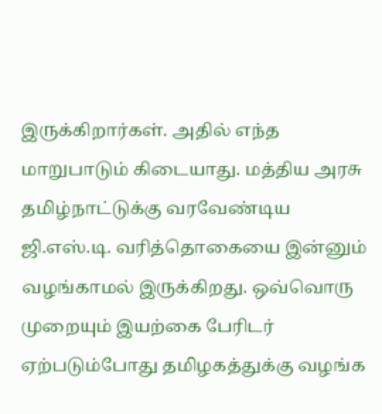இருக்கிறார்கள். அதில் எந்த மாறுபாடும் கிடையாது. மத்திய அரசு தமிழ்நாட்டுக்கு வரவேண்டிய ஜி.எஸ்.டி. வரித்தொகையை இன்னும் வழங்காமல் இருக்கிறது. ஒவ்வொரு முறையும் இயற்கை பேரிடர் ஏற்படும்போது தமிழகத்துக்கு வழங்க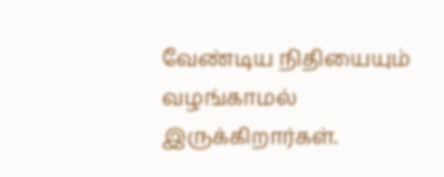வேண்டிய நிதியையும் வழங்காமல் இருக்கிறார்கள்.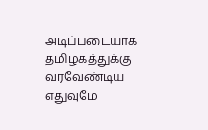அடிப்படையாக தமிழகத்துக்கு வரவேண்டிய எதுவுமே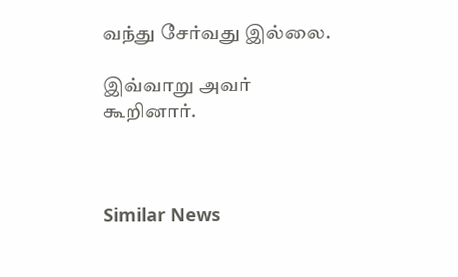வந்து சேர்வது இல்லை.

இவ்வாறு அவர் கூறினார்.



Similar News